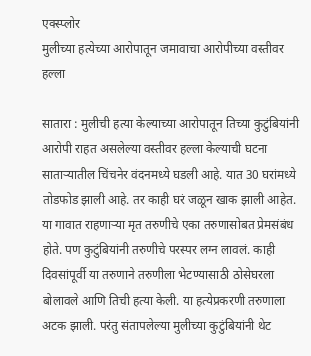एक्स्प्लोर
मुलीच्या हत्येच्या आरोपातून जमावाचा आरोपीच्या वस्तीवर हल्ला

सातारा : मुलीची हत्या केल्याच्या आरोपातून तिच्या कुटुंबियांनी आरोपी राहत असलेल्या वस्तीवर हल्ला केल्याची घटना साताऱ्यातील चिंचनेर वंदनमध्ये घडली आहे. यात 30 घरांमध्ये तोडफोड झाली आहे. तर काही घरं जळून खाक झाली आहेत. या गावात राहणाऱ्या मृत तरुणीचे एका तरुणासोबत प्रेमसंबंध होते. पण कुटुंबियांनी तरुणीचे परस्पर लग्न लावलं. काही दिवसांपूर्वी या तरुणाने तरुणीला भेटण्यासाठी ठोसेघरला बोलावले आणि तिची हत्या केली. या हत्येप्रकरणी तरुणाला अटक झाली. परंतु संतापलेल्या मुलीच्या कुटुंबियांनी थेट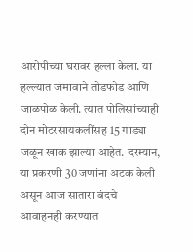आरोपीच्या घरावर हल्ला केला. या हल्ल्यात जमावाने तोडफोड आणि जाळपोळ केली. त्यात पोलिसांच्याही दोन मोटरसायकलींसह 15 गाड्या जळून खाक झाल्या आहेत. दरम्यान, या प्रकरणी 30 जणांना अटक केली असून आज सातारा बंदचे आवाहनही करण्यात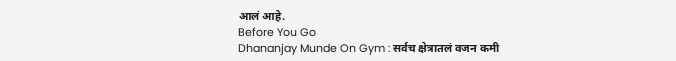आलं आहे.
Before You Go
Dhananjay Munde On Gym : सर्वच क्षेत्रातलं वजन कमी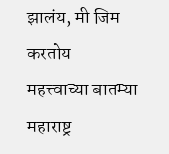झालंय, मी जिम करतोय
महत्त्वाच्या बातम्या
महाराष्ट्र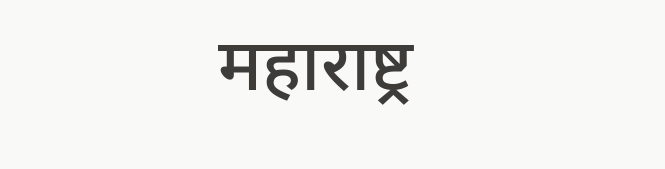महाराष्ट्र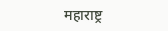महाराष्ट्र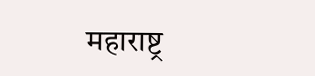महाराष्ट्र